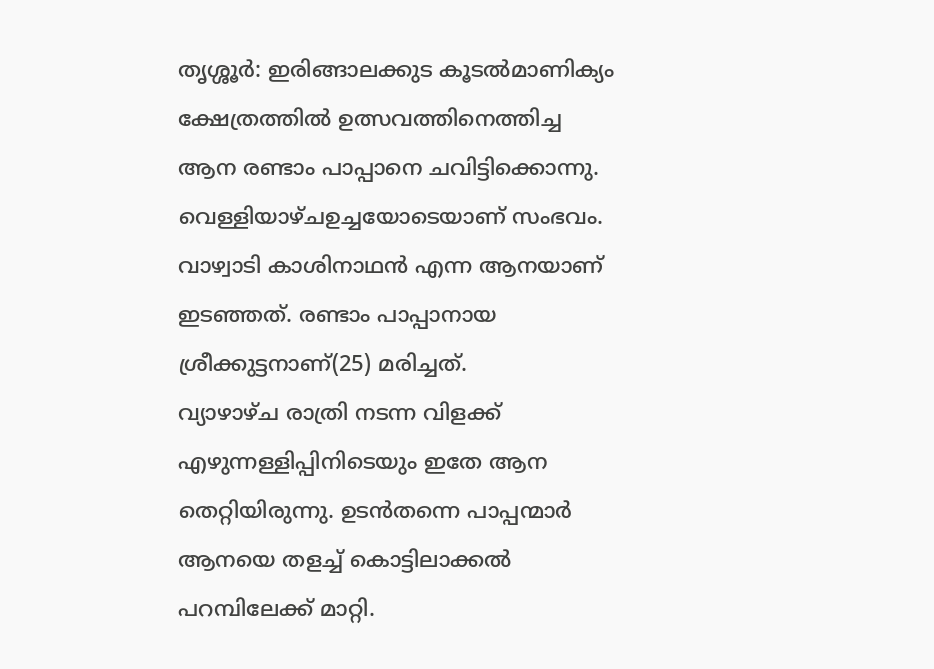തൃശ്ശൂർ: ഇരിങ്ങാലക്കുട കൂടൽമാണിക്യം ക്ഷേത്രത്തിൽ ഉത്സവത്തിനെത്തിച്ച ആന രണ്ടാം പാപ്പാനെ ചവിട്ടിക്കൊന്നു. വെള്ളിയാഴ്ചഉച്ചയോടെയാണ് സംഭവം. വാഴ്വാടി കാശിനാഥൻ എന്ന ആനയാണ് ഇടഞ്ഞത്. രണ്ടാം പാപ്പാനായ ശ്രീക്കുട്ടനാണ്(25) മരിച്ചത്.
വ്യാഴാഴ്ച രാത്രി നടന്ന വിളക്ക് എഴുന്നള്ളിപ്പിനിടെയും ഇതേ ആന തെറ്റിയിരുന്നു. ഉടൻതന്നെ പാപ്പന്മാർ ആനയെ തളച്ച് കൊട്ടിലാക്കൽ പറമ്പിലേക്ക് മാറ്റി.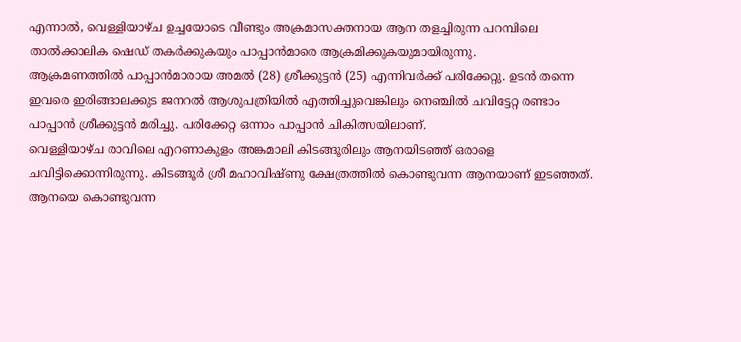എന്നാൽ, വെള്ളിയാഴ്ച ഉച്ചയോടെ വീണ്ടും അക്രമാസക്തനായ ആന തളച്ചിരുന്ന പറമ്പിലെ താൽക്കാലിക ഷെഡ് തകർക്കുകയും പാപ്പാൻമാരെ ആക്രമിക്കുകയുമായിരുന്നു.
ആക്രമണത്തിൽ പാപ്പാൻമാരായ അമൽ (28) ശ്രീക്കുട്ടൻ (25) എന്നിവർക്ക് പരിക്കേറ്റു. ഉടൻ തന്നെ ഇവരെ ഇരിങ്ങാലക്കുട ജനറൽ ആശുപത്രിയിൽ എത്തിച്ചുവെങ്കിലും നെഞ്ചിൽ ചവിട്ടേറ്റ രണ്ടാം പാപ്പാൻ ശ്രീക്കുട്ടൻ മരിച്ചു. പരിക്കേറ്റ ഒന്നാം പാപ്പാൻ ചികിത്സയിലാണ്.
വെള്ളിയാഴ്ച രാവിലെ എറണാകുളം അങ്കമാലി കിടങ്ങൂരിലും ആനയിടഞ്ഞ് ഒരാളെ ചവിട്ടിക്കൊന്നിരുന്നു. കിടങ്ങൂർ ശ്രീ മഹാവിഷ്ണു ക്ഷേത്രത്തിൽ കൊണ്ടുവന്ന ആനയാണ് ഇടഞ്ഞത്. ആനയെ കൊണ്ടുവന്ന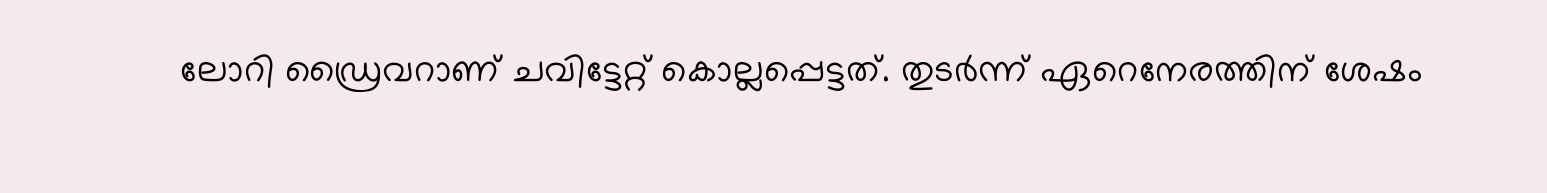ലോറി ഡ്രൈവറാണ് ചവിട്ടേറ്റ് കൊല്ലപ്പെട്ടത്. തുടർന്ന് ഏറെനേരത്തിന് ശേഷം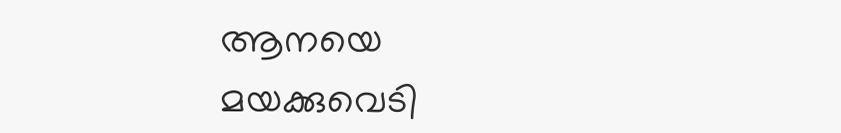ആനയെ മയക്കുവെടി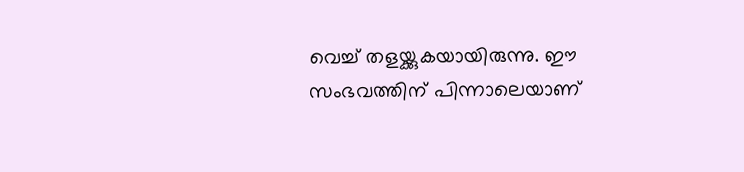വെച്ച് തളയ്ക്കുകയായിരുന്നു. ഈ സംഭവത്തിന് പിന്നാലെയാണ്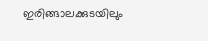ഇരിങ്ങാലക്കുടയിലും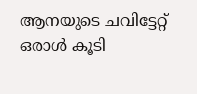ആനയുടെ ചവിട്ടേറ്റ് ഒരാൾ കൂടി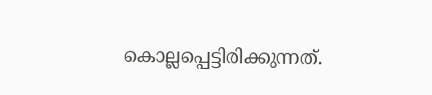കൊല്ലപ്പെട്ടിരിക്കുന്നത്.